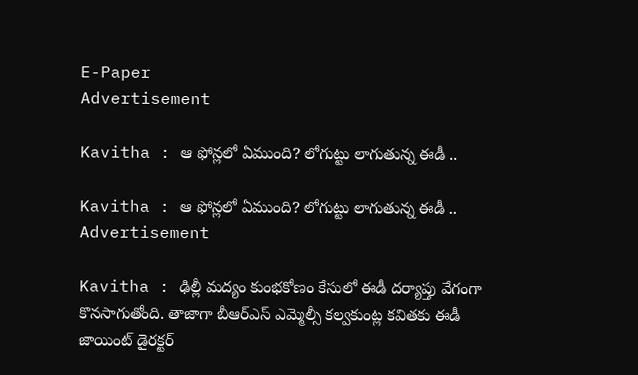E-Paper
Advertisement

Kavitha : ఆ ఫోన్లలో ఏముంది? లోగుట్టు లాగుతున్న ఈడీ ..

Kavitha : ఆ ఫోన్లలో ఏముంది? లోగుట్టు లాగుతున్న ఈడీ ..
Advertisement

Kavitha : ఢిల్లీ మద్యం కుంభకోణం కేసులో ఈడీ దర్యాప్తు వేగంగా కొనసాగుతోంది. తాజాగా బీఆర్ఎస్ ఎమ్మెల్సీ కల్వకుంట్ల కవితకు ఈడీ జాయింట్ డైరక్టర్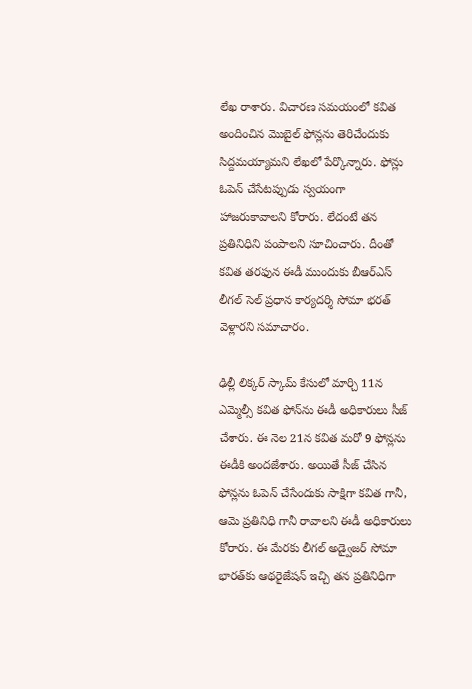లేఖ రాశారు. విచారణ సమయంలో కవిత అందించిన మొబైల్ ఫోన్లను తెరిచేందుకు సిద్దమయ్యామని లేఖలో పేర్కొన్నారు. ఫోన్లు ఓపెన్ చేసేటప్పుడు స్వయంగా హాజరుకావాలని కోరారు. లేదంటే తన ప్రతినిధిని పంపాలని సూచించారు. దీంతో కవిత తరఫున ఈడీ ముందుకు బీఆర్ఎస్ లీగల్ సెల్ ప్రధాన కార్యదర్శి సోమా భరత్ వెళ్లారని సమాచారం.

ఢిల్లీ లిక్కర్ స్కామ్ కేసులో మార్చి 11న ఎమ్మెల్సీ కవిత ఫోన్‌ను ఈడీ అధికారులు సీజ్‌ చేశారు. ఈ నెల 21న కవిత మరో 9 ఫోన్లను ఈడీకి అందజేశారు. అయితే సీజ్‌ చేసిన ఫోన్లను ఓపెన్‌ చేసేందుకు సాక్షిగా కవిత గానీ, ఆమె ప్రతినిధి గానీ రావాలని ఈడీ అధికారులు కోరారు. ఈ మేరకు లీగల్‌ అడ్వైజర్‌ సోమా భారత్‌కు ఆథరైజేషన్‌ ఇచ్చి తన ప్రతినిధిగా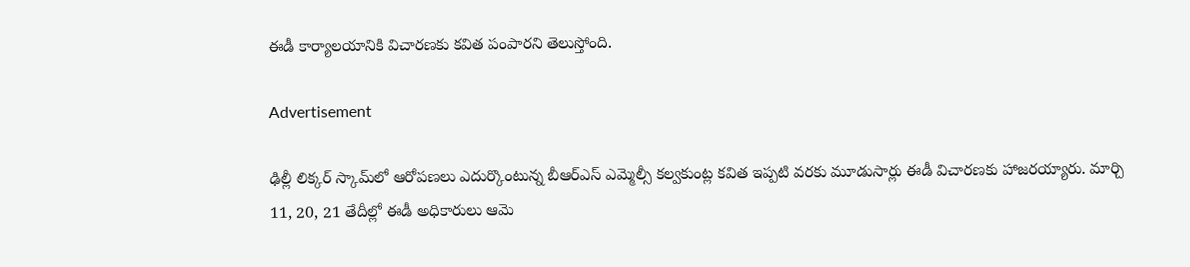ఈడీ కార్యాలయానికి విచారణకు కవిత పంపారని తెలుస్తోంది.

Advertisement

ఢిల్లీ లిక్కర్‌ స్కామ్‌లో ఆరోపణలు ఎదుర్కొంటున్న బీఆర్‌ఎస్‌ ఎమ్మెల్సీ కల్వకుంట్ల కవిత ఇప్పటి వరకు మూడుసార్లు ఈడీ విచారణకు హాజరయ్యారు. మార్చి 11, 20, 21 తేదీల్లో ఈడీ అధికారులు ఆమె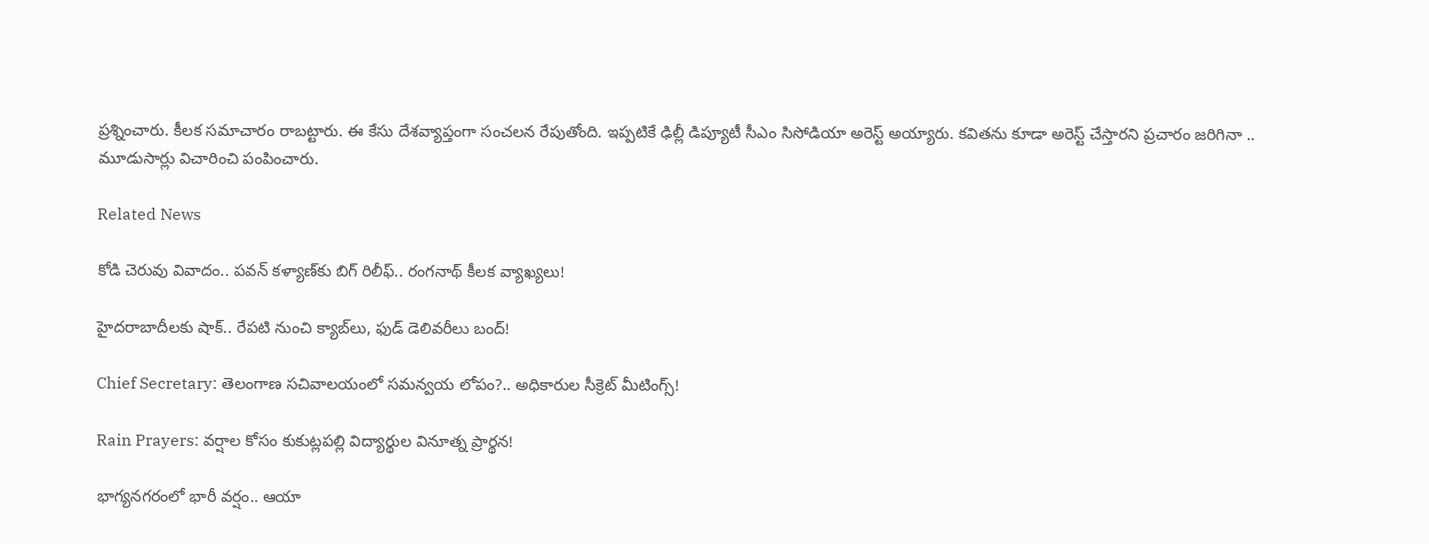ప్రశ్నించారు. కీలక సమాచారం రాబట్టారు. ఈ కేసు దేశవ్యాప్తంగా సంచలన రేపుతోంది. ఇప్పటికే ఢిల్లీ డిప్యూటీ సీఎం సిసోడియా అరెస్ట్ అయ్యారు. కవితను కూడా అరెస్ట్ చేస్తారని ప్రచారం జరిగినా .. మూడుసార్లు విచారించి పంపించారు.

Related News

కోడి చెరువు వివాదం.. పవన్ కళ్యాణ్‌కు బిగ్ రిలీఫ్.. రంగనాథ్ కీలక వ్యాఖ్యలు!

హైదరాబాదీలకు షాక్.. రేపటి నుంచి క్యాబ్‌లు, ఫుడ్ డెలివరీలు బంద్!

Chief Secretary: తెలంగాణ సచివాలయంలో సమన్వయ లోపం?.. అధికారుల సీక్రెట్ మీటింగ్స్!

Rain Prayers: వర్షాల కోసం కుకుట్లపల్లి విద్యార్థుల వినూత్న ప్రార్థన!

భాగ్యనగరంలో భారీ వర్షం.. ఆయా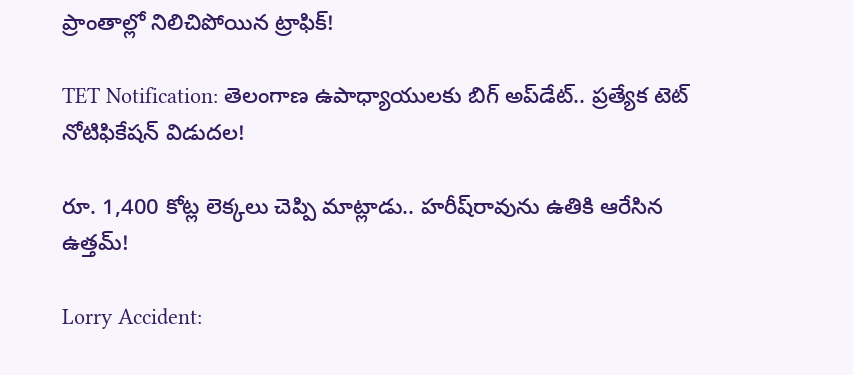ప్రాంతాల్లో నిలిచిపోయిన ట్రాఫిక్!

TET Notification: తెలంగాణ ఉపాధ్యాయులకు బిగ్ అప్‌డేట్.. ప్రత్యేక టెట్ నోటిఫికేషన్ విడుదల!

రూ. 1,400 కోట్ల లెక్కలు చెప్పి మాట్లాడు.. హరీష్‌రావును ఉతికి ఆరేసిన ఉత్తమ్!

Lorry Accident: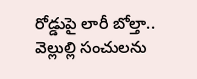రోడ్డుపై లారీ బోల్తా.. వెల్లుల్లి సంచులను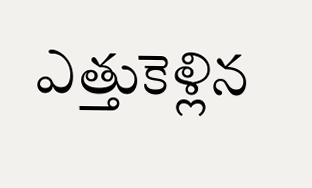ఎత్తుకెళ్లిన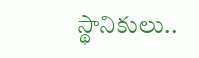స్థానికులు..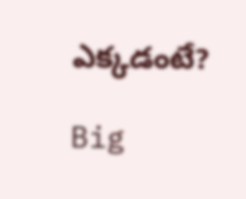ఎక్కడంటే?

Big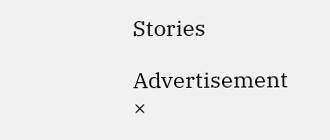Stories

Advertisement
×